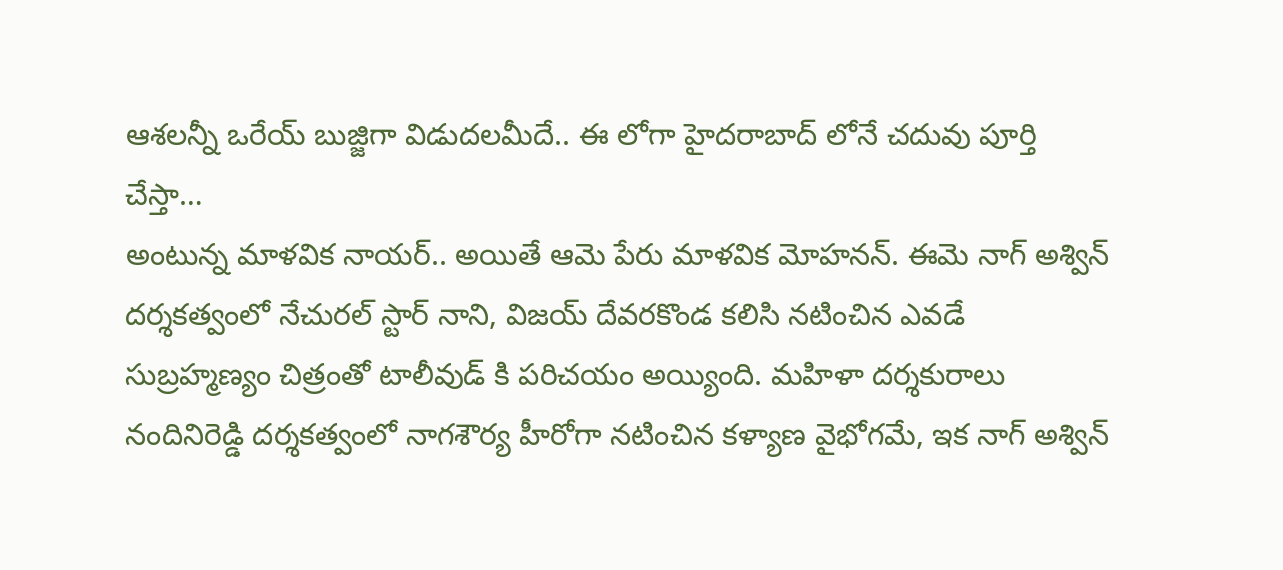ఆశలన్నీ ఒరేయ్ బుజ్జిగా విడుదలమీదే.. ఈ లోగా హైదరాబాద్ లోనే చదువు పూర్తి చేస్తా…
అంటున్న మాళవిక నాయర్.. అయితే ఆమె పేరు మాళవిక మోహనన్. ఈమె నాగ్ అశ్విన్ దర్శకత్వంలో నేచురల్ స్టార్ నాని, విజయ్ దేవరకొండ కలిసి నటించిన ఎవడే సుబ్రహ్మణ్యం చిత్రంతో టాలీవుడ్ కి పరిచయం అయ్యింది. మహిళా దర్శకురాలు నందినిరెడ్డి దర్శకత్వంలో నాగశౌర్య హీరోగా నటించిన కళ్యాణ వైభోగమే, ఇక నాగ్ అశ్విన్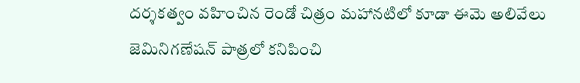దర్శకత్వం వహించిన రెండో చిత్రం మహానటిలో కూడా ఈమె అలివేలు జెమినిగణేషన్ పాత్రలో కనిపించి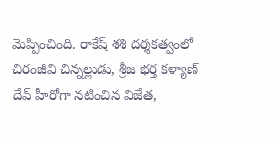మెప్పించింది. రాకేష్ శశి దర్శకత్వంలో చిరంజీవి చిన్నల్లుడు, శ్రీజ భర్త కళ్యాణ్ దేవ్ హీరోగా నటించిన విజేత,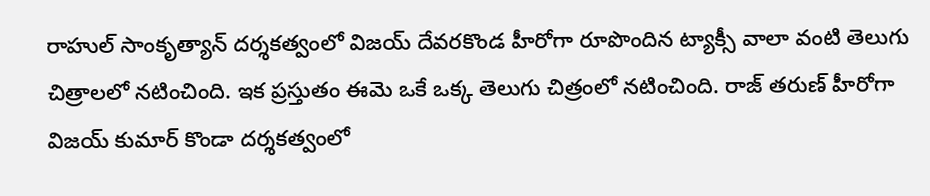రాహుల్ సాంకృత్యాన్ దర్శకత్వంలో విజయ్ దేవరకొండ హీరోగా రూపొందిన ట్యాక్సీ వాలా వంటి తెలుగు చిత్రాలలో నటించింది. ఇక ప్రస్తుతం ఈమె ఒకే ఒక్క తెలుగు చిత్రంలో నటించింది. రాజ్ తరుణ్ హీరోగా విజయ్ కుమార్ కొండా దర్శకత్వంలో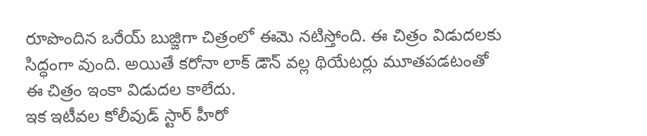రూపొందిన ఒరేయ్ బుజ్జిగా చిత్రంలో ఈమె నటిస్తోంది. ఈ చిత్రం విడుదలకు సిద్ధంగా వుంది. అయితే కరోనా లాక్ డౌన్ వల్ల థియేటర్లు మూతపడటంతో ఈ చిత్రం ఇంకా విడుదల కాలేదు.
ఇక ఇటీవల కోలీవుడ్ స్టార్ హీరో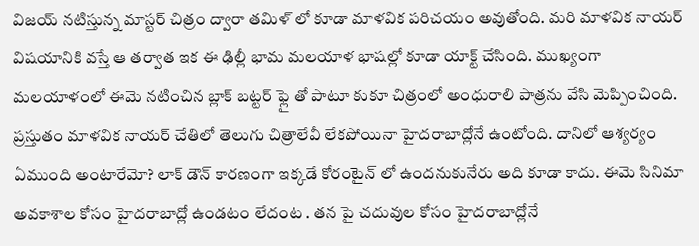విజయ్ నటిస్తున్న మాస్టర్ చిత్రం ద్వారా తమిళ్ లో కూడా మాళవిక పరిచయం అవుతోంది. మరి మాళవిక నాయర్ విషయానికి వస్తే ఆ తర్వాత ఇక ఈ ఢిల్లీ భామ మలయాళ భాషల్లో కూడా యాక్ట్ చేసింది. ముఖ్యంగా మలయాళంలో ఈమె నటించిన బ్లాక్ బట్టర్ ఫ్లై తో పాటూ కుకూ చిత్రంలో అంధురాలి పాత్రను వేసి మెప్పించింది. ప్రస్తుతం మాళవిక నాయర్ చేతిలో తెలుగు చిత్రాలేవీ లేకపోయినా హైదరాబాద్లోనే ఉంటోంది. దానిలో ఆశ్యర్యం ఏముంది అంటారేమో? లాక్ డౌన్ కారణంగా ఇక్కడే కోరంటైన్ లో ఉందనుకునేరు అది కూడా కాదు. ఈమె సినిమా అవకాశాల కోసం హైదరాబాద్లో ఉండటం లేదంట . తన పై చదువుల కోసం హైదరాబాద్లోనే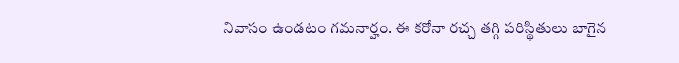నివాసం ఉండటం గమనార్హం. ఈ కరోనా రచ్చ తగ్గి పరిస్థితులు బాగైన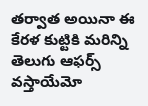తర్వాత అయినా ఈ కేరళ కుట్టికి మరిన్ని తెలుగు ఆఫర్స్ వస్తాయేమో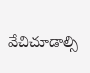వేచిచూడాల్సి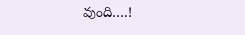వుంది….!